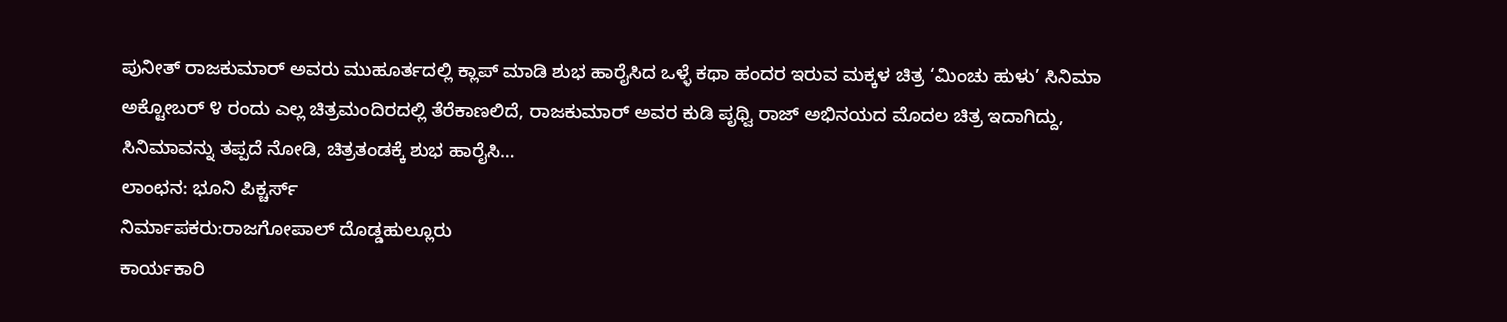ಪುನೀತ್ ರಾಜಕುಮಾರ್ ಅವರು ಮುಹೂರ್ತದಲ್ಲಿ ಕ್ಲಾಪ್ ಮಾಡಿ ಶುಭ ಹಾರೈಸಿದ ಒಳ್ಳೆ ಕಥಾ ಹಂದರ ಇರುವ ಮಕ್ಕಳ ಚಿತ್ರ ‘ಮಿಂಚು ಹುಳು’ ಸಿನಿಮಾ ಅಕ್ಟೋಬರ್ ೪ ರಂದು ಎಲ್ಲ ಚಿತ್ರಮಂದಿರದಲ್ಲಿ ತೆರೆಕಾಣಲಿದೆ, ರಾಜಕುಮಾರ್ ಅವರ ಕುಡಿ ಪೃಥ್ವಿ ರಾಜ್ ಅಭಿನಯದ ಮೊದಲ ಚಿತ್ರ ಇದಾಗಿದ್ದು, ಸಿನಿಮಾವನ್ನು ತಪ್ಪದೆ ನೋಡಿ, ಚಿತ್ರತಂಡಕ್ಕೆ ಶುಭ ಹಾರೈಸಿ…
ಲಾಂಛನ: ಭೂನಿ ಪಿಕ್ಚರ್ಸ್
ನಿರ್ಮಾಪಕರು:ರಾಜಗೋಪಾಲ್ ದೊಡ್ಡಹುಲ್ಲೂರು
ಕಾರ್ಯಕಾರಿ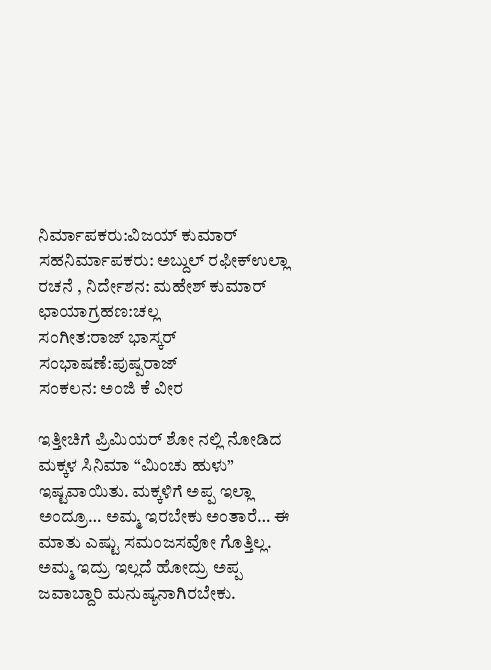ನಿರ್ಮಾಪಕರು:ವಿಜಯ್ ಕುಮಾರ್
ಸಹನಿರ್ಮಾಪಕರು: ಅಬ್ದುಲ್ ರಫೀಕ್ಉಲ್ಲಾ
ರಚನೆ , ನಿರ್ದೇಶನ: ಮಹೇಶ್ ಕುಮಾರ್
ಛಾಯಾಗ್ರಹಣ:ಚಲ್ಲ
ಸಂಗೀತ:ರಾಜ್ ಭಾಸ್ಕರ್
ಸಂಭಾಷಣೆ:ಪುಷ್ಪರಾಜ್
ಸಂಕಲನ: ಅಂಜಿ ಕೆ ವೀರ

ಇತ್ತೀಚಿಗೆ ಪ್ರಿಮಿಯರ್ ಶೋ ನಲ್ಲಿ ನೋಡಿದ ಮಕ್ಕಳ ಸಿನಿಮಾ “ಮಿಂಚು ಹುಳು” ಇಷ್ಟವಾಯಿತು. ಮಕ್ಕಳಿಗೆ ಅಪ್ಪ ಇಲ್ಲಾ ಅಂದ್ರೂ… ಅಮ್ಮ ಇರಬೇಕು ಅಂತಾರೆ… ಈ ಮಾತು ಎಷ್ಟು ಸಮಂಜಸವೋ ಗೊತ್ತಿಲ್ಲ. ಅಮ್ಮ ಇದ್ರು ಇಲ್ಲದೆ ಹೋದ್ರು ಅಪ್ಪ ಜವಾಬ್ದಾರಿ ಮನುಷ್ಯನಾಗಿರಬೇಕು.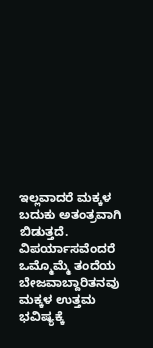ಇಲ್ಲವಾದರೆ ಮಕ್ಕಳ ಬದುಕು ಅತಂತ್ರವಾಗಿ ಬಿಡುತ್ತದೆ. ವಿಪರ್ಯಾಸವೆಂದರೆ ಒಮ್ಮೊಮ್ಮೆ ತಂದೆಯ ಬೇಜವಾಬ್ದಾರಿತನವು ಮಕ್ಕಳ ಉತ್ತಮ ಭವಿಷ್ಯಕ್ಕೆ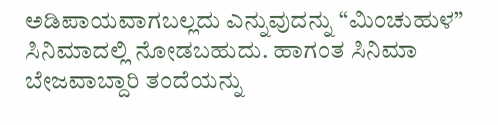ಅಡಿಪಾಯವಾಗಬಲ್ಲದು ಎನ್ನುವುದನ್ನು “ಮಿಂಚುಹುಳ” ಸಿನಿಮಾದಲ್ಲಿ ನೋಡಬಹುದು. ಹಾಗಂತ ಸಿನಿಮಾ ಬೇಜವಾಬ್ದಾರಿ ತಂದೆಯನ್ನು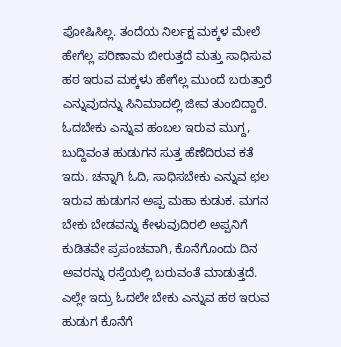ಪೋಷಿಸಿಲ್ಲ. ತಂದೆಯ ನಿರ್ಲಕ್ಷ ಮಕ್ಕಳ ಮೇಲೆ ಹೇಗೆಲ್ಲ ಪರಿಣಾಮ ಬೀರುತ್ತದೆ ಮತ್ತು ಸಾಧಿಸುವ ಹಠ ಇರುವ ಮಕ್ಕಳು ಹೇಗೆಲ್ಲ ಮುಂದೆ ಬರುತ್ತಾರೆ ಎನ್ನುವುದನ್ನು ಸಿನಿಮಾದಲ್ಲಿ ಜೀವ ತುಂಬಿದ್ದಾರೆ.
ಓದಬೇಕು ಎನ್ನುವ ಹಂಬಲ ಇರುವ ಮುಗ್ದ, ಬುದ್ದಿವಂತ ಹುಡುಗನ ಸುತ್ತ ಹೆಣೆದಿರುವ ಕತೆ ಇದು. ಚನ್ನಾಗಿ ಓದಿ, ಸಾಧಿಸಬೇಕು ಎನ್ನುವ ಛಲ ಇರುವ ಹುಡುಗನ ಅಪ್ಪ ಮಹಾ ಕುಡುಕ. ಮಗನ ಬೇಕು ಬೇಡವನ್ನು ಕೇಳುವುದಿರಲಿ ಅಪ್ಪನಿಗೆ ಕುಡಿತವೇ ಪ್ರಪಂಚವಾಗಿ, ಕೊನೆಗೊಂದು ದಿನ ಅವರನ್ನು ರಸ್ತೆಯಲ್ಲಿ ಬರುವಂತೆ ಮಾಡುತ್ತದೆ. ಎಲ್ಲೇ ಇದ್ರು ಓದಲೇ ಬೇಕು ಎನ್ನುವ ಹಠ ಇರುವ ಹುಡುಗ ಕೊನೆಗೆ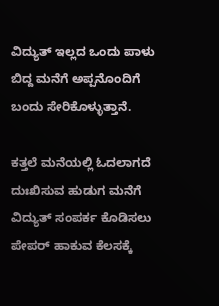ವಿದ್ಯುತ್ ಇಲ್ಲದ ಒಂದು ಪಾಳು ಬಿದ್ದ ಮನೆಗೆ ಅಪ್ಪನೊಂದಿಗೆ ಬಂದು ಸೇರಿಕೊಳ್ಳುತ್ತಾನೆ.

ಕತ್ತಲೆ ಮನೆಯಲ್ಲಿ ಓದಲಾಗದೆ ದುಃಖಿಸುವ ಹುಡುಗ ಮನೆಗೆ ವಿದ್ಯುತ್ ಸಂಪರ್ಕ ಕೊಡಿಸಲು ಪೇಪರ್ ಹಾಕುವ ಕೆಲಸಕ್ಕೆ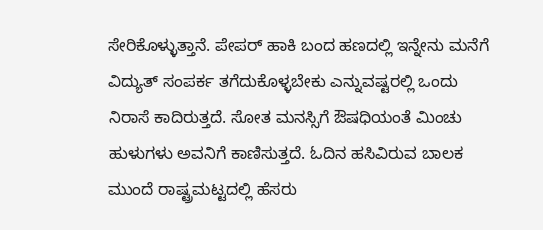ಸೇರಿಕೊಳ್ಳುತ್ತಾನೆ. ಪೇಪರ್ ಹಾಕಿ ಬಂದ ಹಣದಲ್ಲಿ ಇನ್ನೇನು ಮನೆಗೆ ವಿದ್ಯುತ್ ಸಂಪರ್ಕ ತಗೆದುಕೊಳ್ಳಬೇಕು ಎನ್ನುವಷ್ಟರಲ್ಲಿ ಒಂದು ನಿರಾಸೆ ಕಾದಿರುತ್ತದೆ. ಸೋತ ಮನಸ್ಸಿಗೆ ಔಷಧಿಯಂತೆ ಮಿಂಚು ಹುಳುಗಳು ಅವನಿಗೆ ಕಾಣಿಸುತ್ತದೆ. ಓದಿನ ಹಸಿವಿರುವ ಬಾಲಕ ಮುಂದೆ ರಾಷ್ಟ್ರಮಟ್ಟದಲ್ಲಿ ಹೆಸರು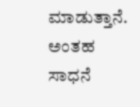ಮಾಡುತ್ತಾನೆ. ಅಂತಹ ಸಾಧನೆ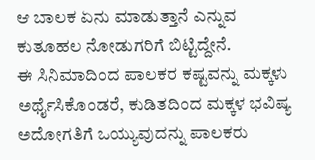ಆ ಬಾಲಕ ಏನು ಮಾಡುತ್ತಾನೆ ಎನ್ನುವ ಕುತೂಹಲ ನೋಡುಗರಿಗೆ ಬಿಟ್ಟಿದ್ದೇನೆ.
ಈ ಸಿನಿಮಾದಿಂದ ಪಾಲಕರ ಕಷ್ಟವನ್ನು ಮಕ್ಕಳು ಅರ್ಥೈಸಿಕೊಂಡರೆ, ಕುಡಿತದಿಂದ ಮಕ್ಕಳ ಭವಿಷ್ಯ ಅದೋಗತಿಗೆ ಒಯ್ಯುವುದನ್ನು ಪಾಲಕರು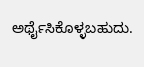ಅರ್ಥೈಸಿಕೊಳ್ಳಬಹುದು.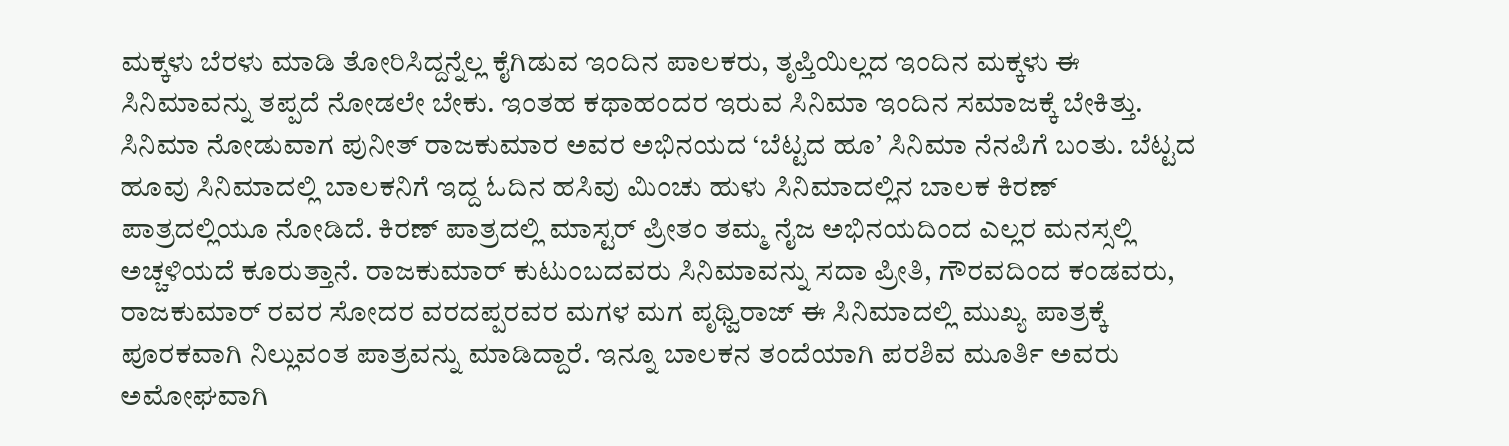ಮಕ್ಕಳು ಬೆರಳು ಮಾಡಿ ತೋರಿಸಿದ್ದನ್ನೆಲ್ಲ ಕೈಗಿಡುವ ಇಂದಿನ ಪಾಲಕರು, ತೃಪ್ತಿಯಿಲ್ಲದ ಇಂದಿನ ಮಕ್ಕಳು ಈ ಸಿನಿಮಾವನ್ನು ತಪ್ಪದೆ ನೋಡಲೇ ಬೇಕು. ಇಂತಹ ಕಥಾಹಂದರ ಇರುವ ಸಿನಿಮಾ ಇಂದಿನ ಸಮಾಜಕ್ಕೆ ಬೇಕಿತ್ತು.
ಸಿನಿಮಾ ನೋಡುವಾಗ ಪುನೀತ್ ರಾಜಕುಮಾರ ಅವರ ಅಭಿನಯದ ‘ಬೆಟ್ಟದ ಹೂ’ ಸಿನಿಮಾ ನೆನಪಿಗೆ ಬಂತು. ಬೆಟ್ಟದ ಹೂವು ಸಿನಿಮಾದಲ್ಲಿ ಬಾಲಕನಿಗೆ ಇದ್ದ ಓದಿನ ಹಸಿವು ಮಿಂಚು ಹುಳು ಸಿನಿಮಾದಲ್ಲಿನ ಬಾಲಕ ಕಿರಣ್ ಪಾತ್ರದಲ್ಲಿಯೂ ನೋಡಿದೆ. ಕಿರಣ್ ಪಾತ್ರದಲ್ಲಿ ಮಾಸ್ಟರ್ ಪ್ರೀತಂ ತಮ್ಮ ನೈಜ ಅಭಿನಯದಿಂದ ಎಲ್ಲರ ಮನಸ್ಸಲ್ಲಿ ಅಚ್ಚಳಿಯದೆ ಕೂರುತ್ತಾನೆ. ರಾಜಕುಮಾರ್ ಕುಟುಂಬದವರು ಸಿನಿಮಾವನ್ನು ಸದಾ ಪ್ರೀತಿ, ಗೌರವದಿಂದ ಕಂಡವರು, ರಾಜಕುಮಾರ್ ರವರ ಸೋದರ ವರದಪ್ಪರವರ ಮಗಳ ಮಗ ಪೃಥ್ವಿರಾಜ್ ಈ ಸಿನಿಮಾದಲ್ಲಿ ಮುಖ್ಯ ಪಾತ್ರಕ್ಕೆ ಪೂರಕವಾಗಿ ನಿಲ್ಲುವಂತ ಪಾತ್ರವನ್ನು ಮಾಡಿದ್ದಾರೆ. ಇನ್ನೂ ಬಾಲಕನ ತಂದೆಯಾಗಿ ಪರಶಿವ ಮೂರ್ತಿ ಅವರು ಅಮೋಘವಾಗಿ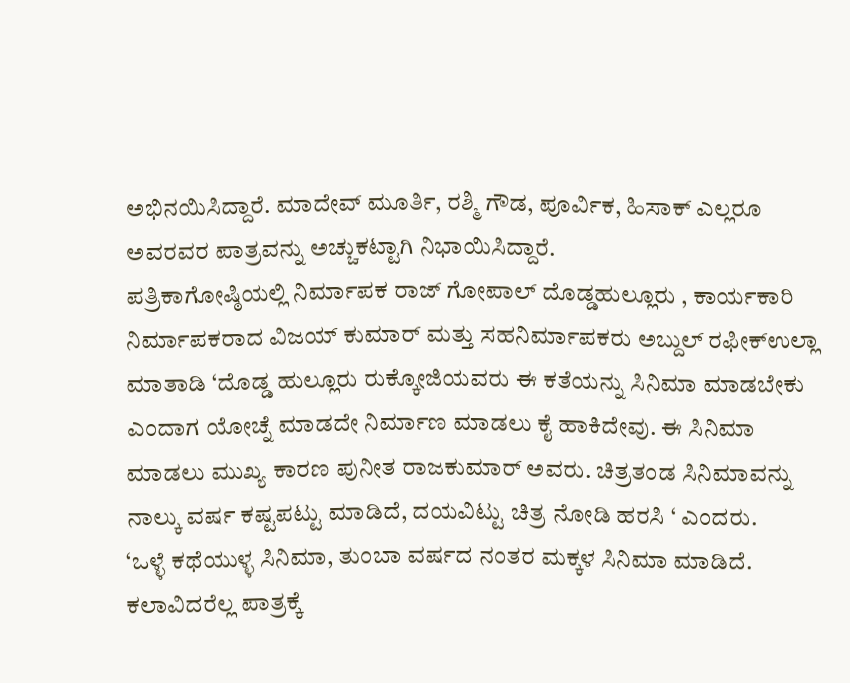ಅಭಿನಯಿಸಿದ್ದಾರೆ. ಮಾದೇವ್ ಮೂರ್ತಿ, ರಶ್ಮಿ ಗೌಡ, ಪೂರ್ವಿಕ, ಹಿಸಾಕ್ ಎಲ್ಲರೂ ಅವರವರ ಪಾತ್ರವನ್ನು ಅಚ್ಚುಕಟ್ಟಾಗಿ ನಿಭಾಯಿಸಿದ್ದಾರೆ.
ಪತ್ರಿಕಾಗೋಷ್ಠಿಯಲ್ಲಿ ನಿರ್ಮಾಪಕ ರಾಜ್ ಗೋಪಾಲ್ ದೊಡ್ಡಹುಲ್ಲೂರು , ಕಾರ್ಯಕಾರಿ ನಿರ್ಮಾಪಕರಾದ ವಿಜಯ್ ಕುಮಾರ್ ಮತ್ತು ಸಹನಿರ್ಮಾಪಕರು ಅಬ್ದುಲ್ ರಫೀಕ್ಉಲ್ಲಾ ಮಾತಾಡಿ ‘ದೊಡ್ಡ ಹುಲ್ಲೂರು ರುಕ್ಕೋಜಿಯವರು ಈ ಕತೆಯನ್ನು ಸಿನಿಮಾ ಮಾಡಬೇಕು ಎಂದಾಗ ಯೋಚ್ನೆ ಮಾಡದೇ ನಿರ್ಮಾಣ ಮಾಡಲು ಕೈ ಹಾಕಿದೇವು. ಈ ಸಿನಿಮಾ ಮಾಡಲು ಮುಖ್ಯ ಕಾರಣ ಪುನೀತ ರಾಜಕುಮಾರ್ ಅವರು. ಚಿತ್ರತಂಡ ಸಿನಿಮಾವನ್ನು ನಾಲ್ಕು ವರ್ಷ ಕಷ್ಟಪಟ್ಟು ಮಾಡಿದೆ, ದಯವಿಟ್ಟು ಚಿತ್ರ ನೋಡಿ ಹರಸಿ ‘ ಎಂದರು.
‘ಒಳ್ಳೆ ಕಥೆಯುಳ್ಳ ಸಿನಿಮಾ, ತುಂಬಾ ವರ್ಷದ ನಂತರ ಮಕ್ಕಳ ಸಿನಿಮಾ ಮಾಡಿದೆ. ಕಲಾವಿದರೆಲ್ಲ ಪಾತ್ರಕ್ಕೆ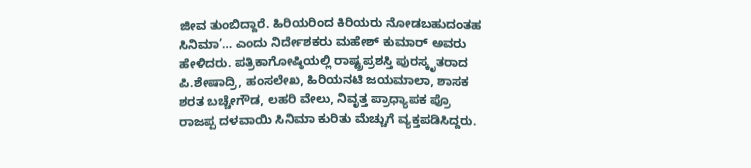ಜೀವ ತುಂಬಿದ್ದಾರೆ. ಹಿರಿಯರಿಂದ ಕಿರಿಯರು ನೋಡಬಹುದಂತಹ ಸಿನಿಮಾ’… ಎಂದು ನಿರ್ದೇಶಕರು ಮಹೇಶ್ ಕುಮಾರ್ ಅವರು ಹೇಳಿದರು. ಪತ್ರಿಕಾಗೋಷ್ಠಿಯಲ್ಲಿ ರಾಷ್ಟ್ರಪ್ರಶಸ್ತಿ ಪುರಸ್ಕೃತರಾದ ಪಿ.ಶೇಷಾದ್ರಿ, ಹಂಸಲೇಖ, ಹಿರಿಯನಟಿ ಜಯಮಾಲಾ, ಶಾಸಕ ಶರತ ಬಚ್ಚೇಗೌಡ, ಲಹರಿ ವೇಲು, ನಿವೃತ್ತ ಪ್ರಾಧ್ಯಾಪಕ ಪ್ರೊ ರಾಜಪ್ಪ ದಳವಾಯಿ ಸಿನಿಮಾ ಕುರಿತು ಮೆಚ್ಚುಗೆ ವ್ಯಕ್ತಪಡಿಸಿದ್ದರು.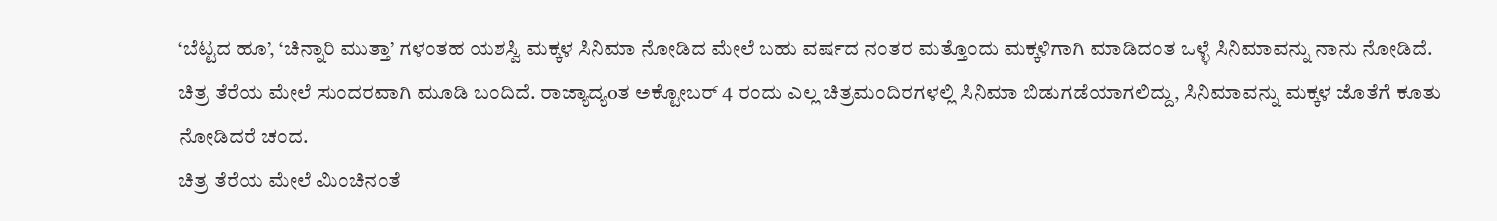‘ಬೆಟ್ಟದ ಹೂ’, ‘ಚಿನ್ನಾರಿ ಮುತ್ತಾ’ ಗಳಂತಹ ಯಶಸ್ವಿ ಮಕ್ಕಳ ಸಿನಿಮಾ ನೋಡಿದ ಮೇಲೆ ಬಹು ವರ್ಷದ ನಂತರ ಮತ್ತೊಂದು ಮಕ್ಕಳಿಗಾಗಿ ಮಾಡಿದಂತ ಒಳ್ಳೆ ಸಿನಿಮಾವನ್ನು ನಾನು ನೋಡಿದೆ. ಚಿತ್ರ ತೆರೆಯ ಮೇಲೆ ಸುಂದರವಾಗಿ ಮೂಡಿ ಬಂದಿದೆ. ರಾಜ್ಯಾದ್ಯoತ ಅಕ್ಟೋಬರ್ 4 ರಂದು ಎಲ್ಲ ಚಿತ್ರಮಂದಿರಗಳಲ್ಲಿ ಸಿನಿಮಾ ಬಿಡುಗಡೆಯಾಗಲಿದ್ದು, ಸಿನಿಮಾವನ್ನು ಮಕ್ಕಳ ಜೊತೆಗೆ ಕೂತು ನೋಡಿದರೆ ಚಂದ.
ಚಿತ್ರ ತೆರೆಯ ಮೇಲೆ ಮಿಂಚಿನಂತೆ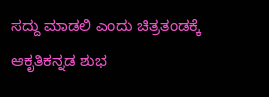ಸದ್ದು ಮಾಡಲಿ ಎಂದು ಚಿತ್ರತಂಡಕ್ಕೆ ಆಕೃತಿಕನ್ನಡ ಶುಭ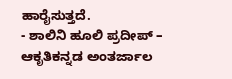ಹಾರೈಸುತ್ತದೆ.
- ಶಾಲಿನಿ ಹೂಲಿ ಪ್ರದೀಪ್ – ಆಕೃತಿಕನ್ನಡ ಅಂತರ್ಜಾಲ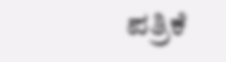ಪತ್ರಿಕೆ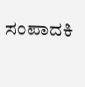ಸಂಪಾದಕಿ